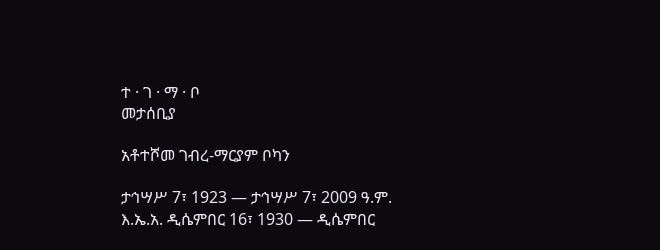ተ · ገ · ማ · ቦ
መታሰቢያ

አቶተሾመ ገብረ-ማርያም ቦካን

ታኅሣሥ 7፣ 1923 — ታኅሣሥ 7፣ 2009 ዓ.ም.
እ.ኤ.አ. ዲሴምበር 16፣ 1930 — ዲሴምበር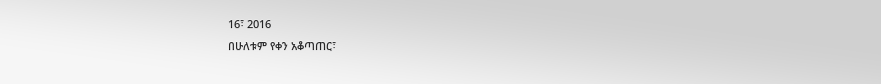16፣ 2016
በሁለቱም የቀን አቆጣጠር፣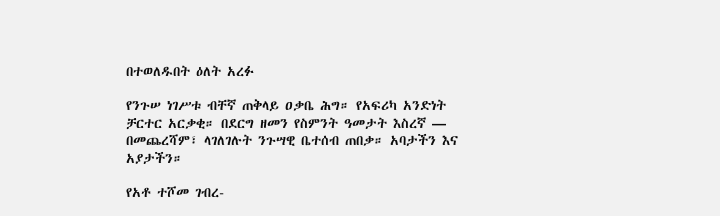በተወለዱበት ዕለት አረፉ

የንጉሠ ነገሥቱ ብቸኛ ጠቅላይ ዐቃቤ ሕግ። የአፍሪካ አንድነት ቻርተር አርቃቂ። በደርግ ዘመን የስምንት ዓመታት እስረኛ — በመጨረሻም፣ ላገለገሉት ንጉሣዊ ቤተሰብ ጠበቃ። አባታችን እና አያታችን።

የአቶ ተሾመ ገብረ-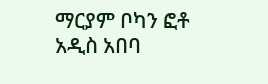ማርያም ቦካን ፎቶ
አዲስ አበባ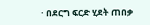· በደርግ ፍርድ ሂደት ጠበቃ